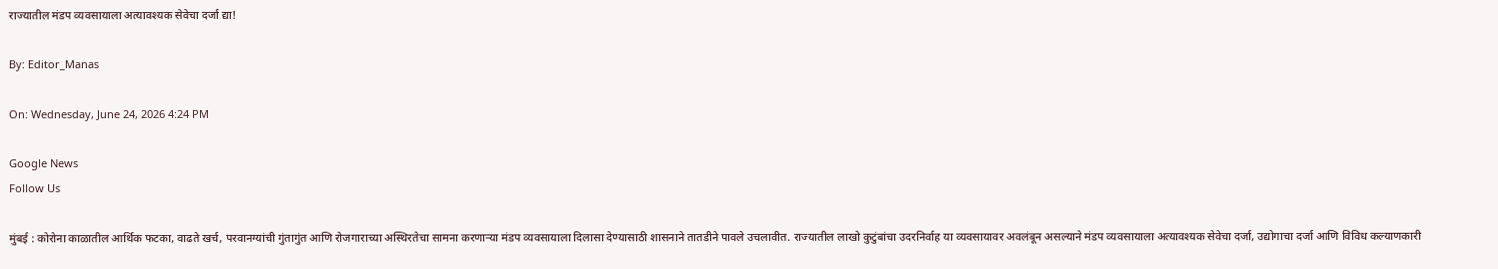राज्यातील मंडप व्यवसायाला अत्यावश्यक सेवेचा दर्जा द्या!

By: Editor_Manas

On: Wednesday, June 24, 2026 4:24 PM

Google News
Follow Us

मुंबई : कोरोना काळातील आर्थिक फटका, वाढते खर्च, परवानग्यांची गुंतागुंत आणि रोजगाराच्या अस्थिरतेचा सामना करणाऱ्या मंडप व्यवसायाला दिलासा देण्यासाठी शासनाने तातडीने पावले उचलावीत. राज्यातील लाखो कुटुंबांचा उदरनिर्वाह या व्यवसायावर अवलंबून असल्याने मंडप व्यवसायाला अत्यावश्यक सेवेचा दर्जा, उद्योगाचा दर्जा आणि विविध कल्याणकारी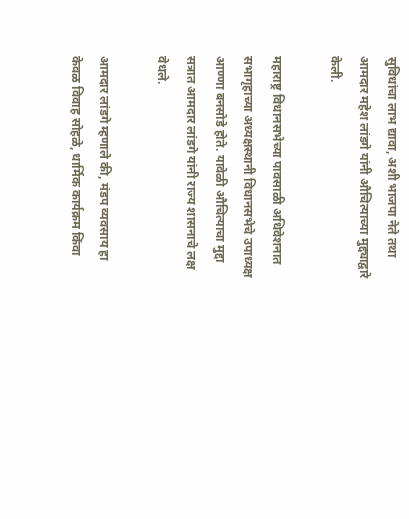सुविधांचा लाभ द्यावा, अशी भाजपा नेते तथा आमदार महेश लांडगे यांनी औचित्याच्या मुद्द्याद्वारे केली.

महाराष्ट्र विधानसभेच्या पावसाळी अधिवेशनात सभागृहाच्या अध्यक्षस्थानी विधानसभेचे उपाध्यक्ष आण्णा बनसोडे होते. यावेळी औचित्याचा मुद्दा सत्रात आमदार लांडगे यांनी राज्य शासनाचे लक्ष वेधले.

आमदार लांडगे म्हणाले की, मंडप व्यवसाय हा केवळ विवाह सोहळे, धार्मिक कार्यक्रम किंवा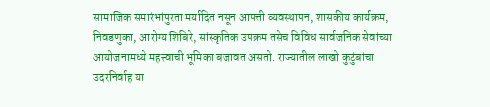सामाजिक समारंभांपुरता मर्यादित नसून आपत्ती व्यवस्थापन, शासकीय कार्यक्रम, निवडणुका, आरोग्य शिबिरे, सांस्कृतिक उपक्रम तसेच विविध सार्वजनिक सेवांच्या आयोजनामध्ये महत्त्वाची भूमिका बजावत असतो. राज्यातील लाखो कुटुंबांचा उदरनिर्वाह या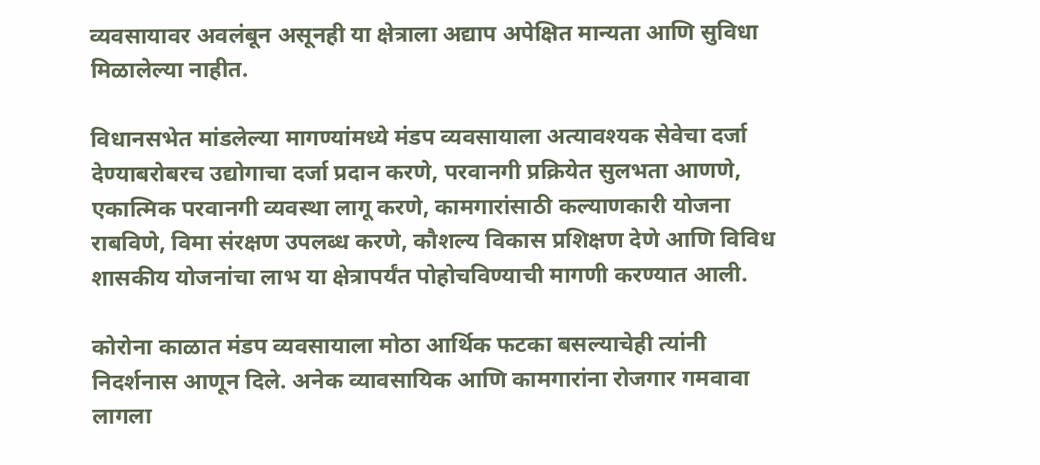व्यवसायावर अवलंबून असूनही या क्षेत्राला अद्याप अपेक्षित मान्यता आणि सुविधा मिळालेल्या नाहीत.

विधानसभेत मांडलेल्या मागण्यांमध्ये मंडप व्यवसायाला अत्यावश्यक सेवेचा दर्जा देण्याबरोबरच उद्योगाचा दर्जा प्रदान करणे, परवानगी प्रक्रियेत सुलभता आणणे, एकात्मिक परवानगी व्यवस्था लागू करणे, कामगारांसाठी कल्याणकारी योजना राबविणे, विमा संरक्षण उपलब्ध करणे, कौशल्य विकास प्रशिक्षण देणे आणि विविध शासकीय योजनांचा लाभ या क्षेत्रापर्यंत पोहोचविण्याची मागणी करण्यात आली.

कोरोना काळात मंडप व्यवसायाला मोठा आर्थिक फटका बसल्याचेही त्यांनी निदर्शनास आणून दिले. अनेक व्यावसायिक आणि कामगारांना रोजगार गमवावा लागला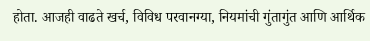होता. आजही वाढते खर्च, विविध परवानग्या, नियमांची गुंतागुंत आणि आर्थिक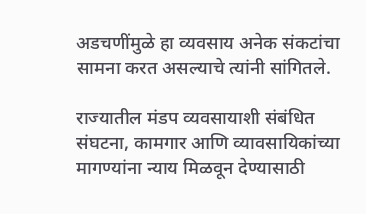अडचणींमुळे हा व्यवसाय अनेक संकटांचा सामना करत असल्याचे त्यांनी सांगितले.

राज्यातील मंडप व्यवसायाशी संबंधित संघटना, कामगार आणि व्यावसायिकांच्या मागण्यांना न्याय मिळवून देण्यासाठी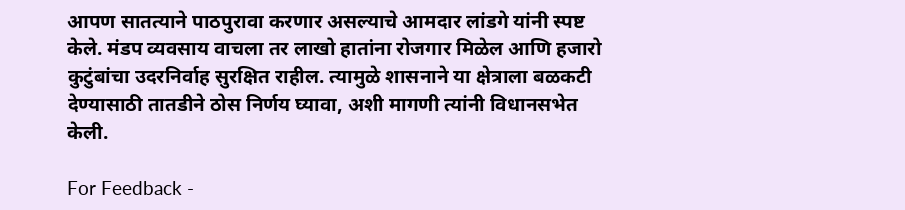आपण सातत्याने पाठपुरावा करणार असल्याचे आमदार लांडगे यांनी स्पष्ट केले. मंडप व्यवसाय वाचला तर लाखो हातांना रोजगार मिळेल आणि हजारो कुटुंबांचा उदरनिर्वाह सुरक्षित राहील. त्यामुळे शासनाने या क्षेत्राला बळकटी देण्यासाठी तातडीने ठोस निर्णय घ्यावा, अशी मागणी त्यांनी विधानसभेत केली.

For Feedback -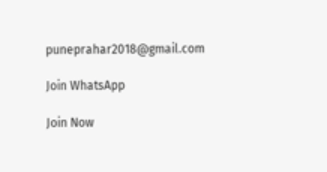puneprahar2018@gmail.com

Join WhatsApp

Join Now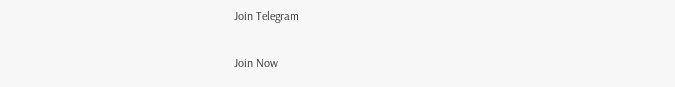Join Telegram

Join Now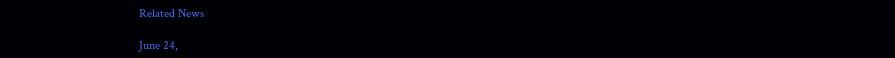Related News

June 24,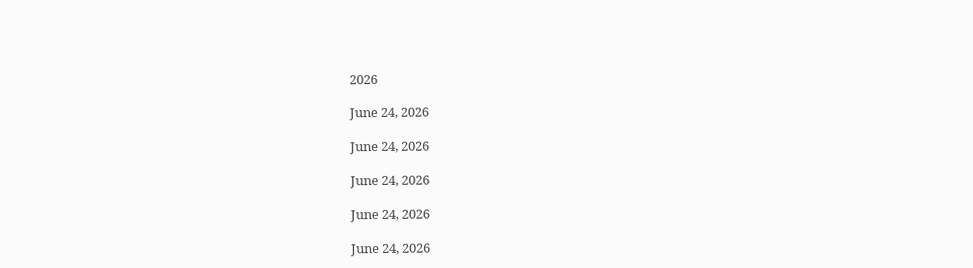2026

June 24, 2026

June 24, 2026

June 24, 2026

June 24, 2026

June 24, 2026